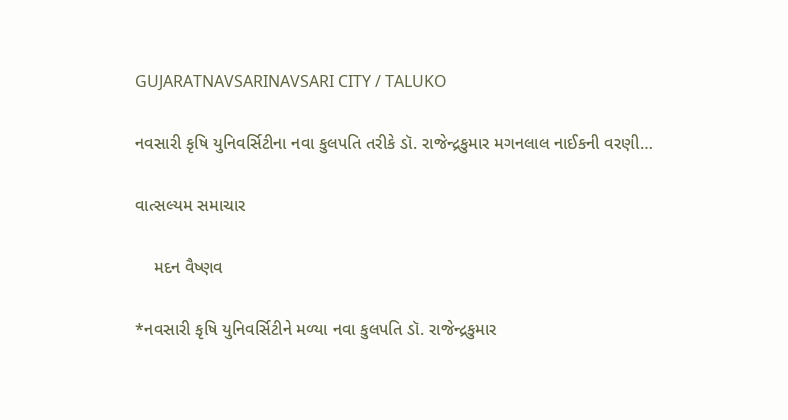GUJARATNAVSARINAVSARI CITY / TALUKO

નવસારી કૃષિ યુનિવર્સિટીના નવા કુલપતિ તરીકે ડૉ. રાજેન્દ્રકુમાર મગનલાલ નાઈકની વરણી…

વાત્સલ્યમ સમાચાર

    મદન વૈષ્ણવ

*નવસારી કૃષિ યુનિવર્સિટીને મળ્યા નવા કુલપતિ ડૉ. રાજેન્દ્રકુમાર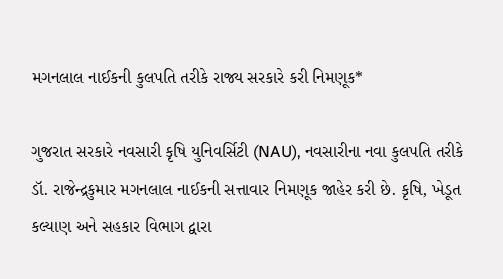મગનલાલ નાઈકની કુલપતિ તરીકે રાજ્ય સરકારે કરી નિમણૂક*

ગુજરાત સરકારે નવસારી કૃષિ યુનિવર્સિટી (NAU), નવસારીના નવા કુલપતિ તરીકે ડૉ. રાજેન્દ્રકુમાર મગનલાલ નાઈકની સત્તાવાર નિમણૂક જાહેર કરી છે. કૃષિ, ખેડૂત કલ્યાણ અને સહકાર વિભાગ દ્વારા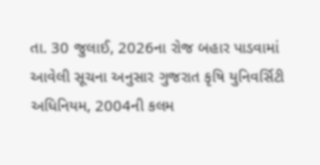તા. 30 જુલાઈ, 2026ના રોજ બહાર પાડવામાં આવેલી સૂચના અનુસાર ગુજરાત કૃષિ યુનિવર્સિટી અધિનિયમ, 2004ની કલમ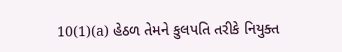10(1)(a) હેઠળ તેમને કુલપતિ તરીકે નિયુક્ત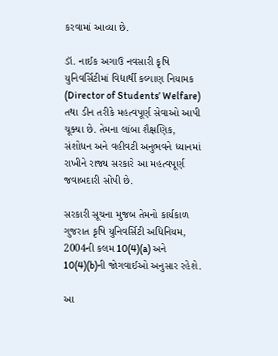કરવામાં આવ્યા છે.

ડૉ. નાઈક અગાઉ નવસારી કૃષિ યુનિવર્સિટીમાં વિદ્યાર્થી કલ્યાણ નિયામક (Director of Students’ Welfare) તથા ડીન તરીકે મહત્વપૂર્ણ સેવાઓ આપી ચૂક્યા છે. તેમના લાંબા શૈક્ષણિક, સંશોધન અને વહીવટી અનુભવને ધ્યાનમાં રાખીને રાજ્ય સરકારે આ મહત્વપૂર્ણ જવાબદારી સોંપી છે.

સરકારી સૂચના મુજબ તેમનો કાર્યકાળ ગુજરાત કૃષિ યુનિવર્સિટી અધિનિયમ, 2004ની કલમ 10(4)(a) અને 10(4)(b)ની જોગવાઈઓ અનુસાર રહેશે.

આ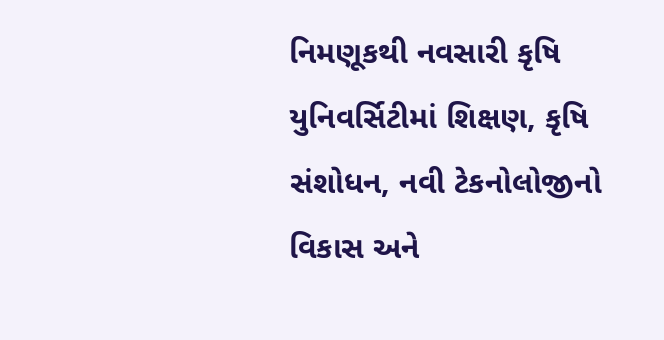નિમણૂકથી નવસારી કૃષિ યુનિવર્સિટીમાં શિક્ષણ, કૃષિ સંશોધન, નવી ટેકનોલોજીનો વિકાસ અને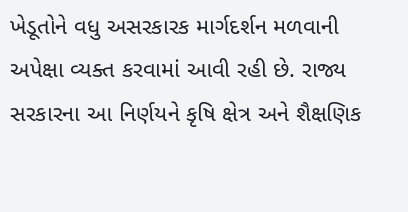ખેડૂતોને વધુ અસરકારક માર્ગદર્શન મળવાની અપેક્ષા વ્યક્ત કરવામાં આવી રહી છે. રાજ્ય સરકારના આ નિર્ણયને કૃષિ ક્ષેત્ર અને શૈક્ષણિક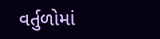વર્તુળોમાં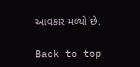આવકાર મળ્યો છે.

Back to top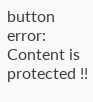button
error: Content is protected !!